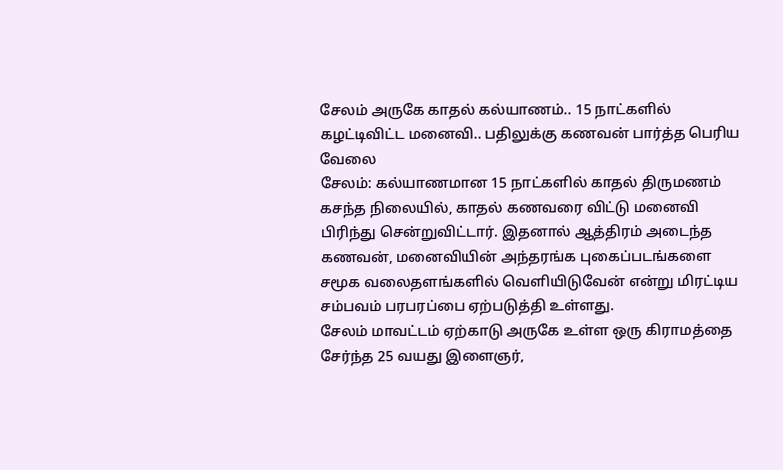சேலம் அருகே காதல் கல்யாணம்.. 15 நாட்களில் கழட்டிவிட்ட மனைவி.. பதிலுக்கு கணவன் பார்த்த பெரிய வேலை
சேலம்: கல்யாணமான 15 நாட்களில் காதல் திருமணம் கசந்த நிலையில், காதல் கணவரை விட்டு மனைவி பிரிந்து சென்றுவிட்டார். இதனால் ஆத்திரம் அடைந்த கணவன், மனைவியின் அந்தரங்க புகைப்படங்களை சமூக வலைதளங்களில் வெளியிடுவேன் என்று மிரட்டிய சம்பவம் பரபரப்பை ஏற்படுத்தி உள்ளது.
சேலம் மாவட்டம் ஏற்காடு அருகே உள்ள ஒரு கிராமத்தை சேர்ந்த 25 வயது இளைஞர்,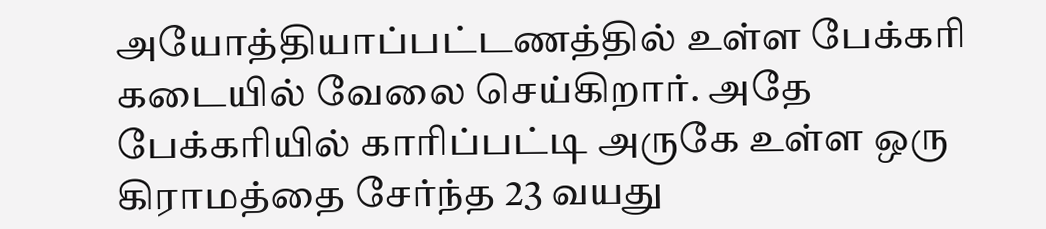அயோத்தியாப்பட்டணத்தில் உள்ள பேக்கரி கடையில் வேலை செய்கிறார். அதே பேக்கரியில் காரிப்பட்டி அருகே உள்ள ஒரு கிராமத்தை சேர்ந்த 23 வயது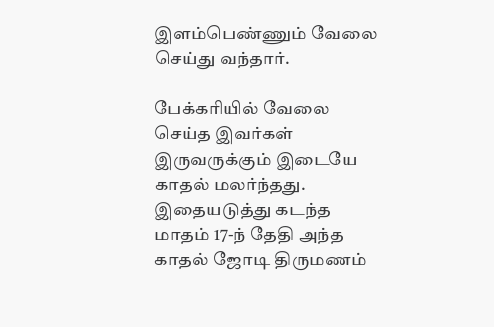இளம்பெண்ணும் வேலை செய்து வந்தார்.

பேக்கரியில் வேலை செய்த இவர்கள் இருவருக்கும் இடையே காதல் மலர்ந்தது. இதையடுத்து கடந்த மாதம் 17-ந் தேதி அந்த காதல் ஜோடி திருமணம்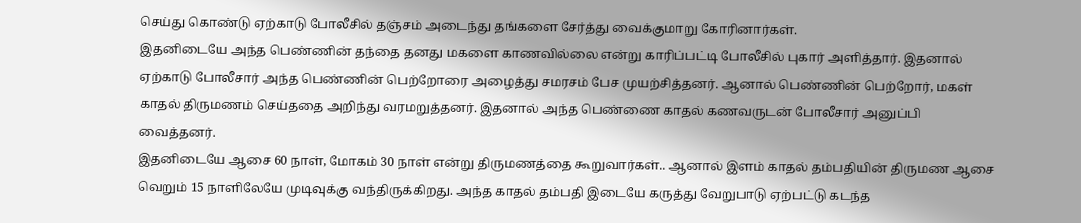செய்து கொண்டு ஏற்காடு போலீசில் தஞ்சம் அடைந்து தங்களை சேர்த்து வைக்குமாறு கோரினார்கள்.
இதனிடையே அந்த பெண்ணின் தந்தை தனது மகளை காணவில்லை என்று காரிப்பட்டி போலீசில் புகார் அளித்தார். இதனால் ஏற்காடு போலீசார் அந்த பெண்ணின் பெற்றோரை அழைத்து சமரசம் பேச முயற்சித்தனர். ஆனால் பெண்ணின் பெற்றோர், மகள் காதல் திருமணம் செய்ததை அறிந்து வரமறுத்தனர். இதனால் அந்த பெண்ணை காதல் கணவருடன் போலீசார் அனுப்பி வைத்தனர்.
இதனிடையே ஆசை 60 நாள், மோகம் 30 நாள் என்று திருமணத்தை கூறுவார்கள்.. ஆனால் இளம் காதல் தம்பதியின் திருமண ஆசை வெறும் 15 நாளிலேயே முடிவுக்கு வந்திருக்கிறது. அந்த காதல் தம்பதி இடையே கருத்து வேறுபாடு ஏற்பட்டு கடந்த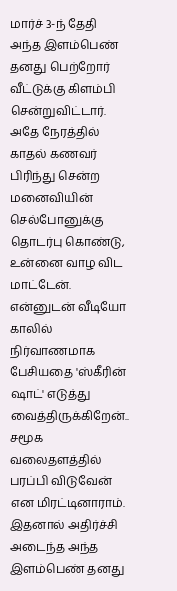மார்ச் 3-ந் தேதி அந்த இளம்பெண் தனது பெற்றோர் வீட்டுக்கு கிளம்பி சென்றுவிட்டார்.
அதே நேரத்தில் காதல் கணவர் பிரிந்து சென்ற மனைவியின் செல்போனுக்கு தொடர்பு கொண்டு, உன்னை வாழ விட மாட்டேன். என்னுடன் வீடியோ காலில் நிர்வாணமாக பேசியதை 'ஸ்கீரின் ஷாட்' எடுத்து வைத்திருக்கிறேன்.. சமூக வலைதளத்தில் பரப்பி விடுவேன் என மிரட்டினாராம்.
இதனால் அதிர்ச்சி அடைந்த அந்த இளம்பெண் தனது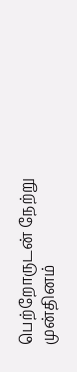பெற்றோருடன் நேற்று முன்தினம்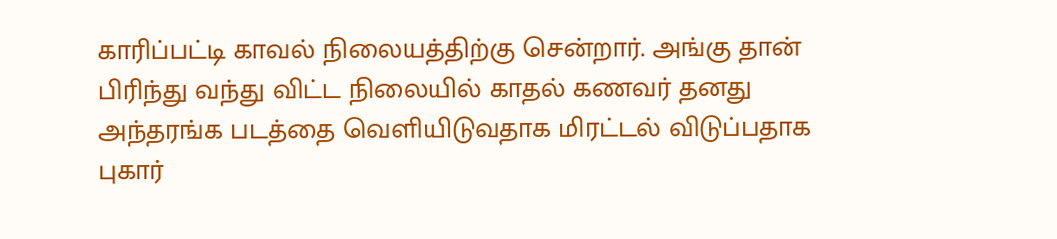காரிப்பட்டி காவல் நிலையத்திற்கு சென்றார். அங்கு தான் பிரிந்து வந்து விட்ட நிலையில் காதல் கணவர் தனது அந்தரங்க படத்தை வெளியிடுவதாக மிரட்டல் விடுப்பதாக புகார்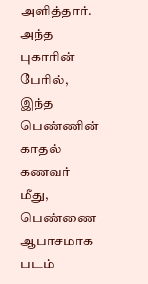அளித்தார். அந்த புகாரின் பேரில், இந்த பெண்ணின் காதல் கணவர் மீது, பெண்ணை ஆபாசமாக படம்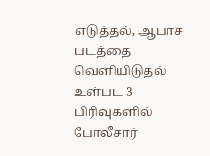எடுத்தல், ஆபாச படத்தை வெளியிடுதல் உள்பட 3 பிரிவுகளில் போலீசார்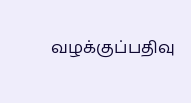வழக்குப்பதிவு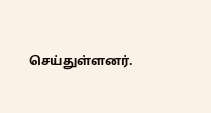செய்துள்ளனர்.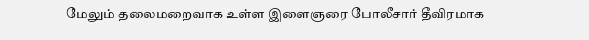மேலும் தலைமறைவாக உள்ள இளைஞரை போலீசார் தீவிரமாக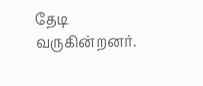தேடி வருகின்றனர்.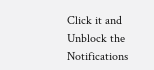Click it and Unblock the Notifications